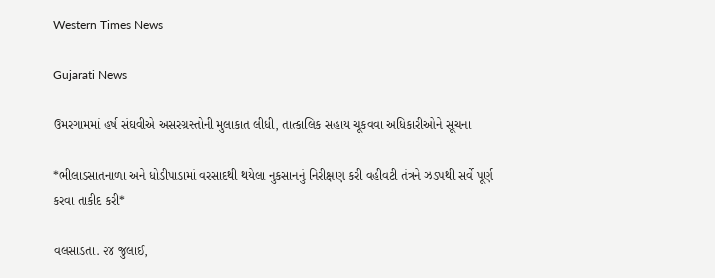Western Times News

Gujarati News

ઉમરગામમાં હર્ષ સંઘવીએ અસરગ્રસ્તોની મુલાકાત લીધી, તાત્કાલિક સહાય ચૂકવવા અધિકારીઓને સૂચના

*ભીલાડસાતનાળા અને ધોડીપાડામાં વરસાદથી થયેલા નુકસાનનું નિરીક્ષણ કરી વહીવટી તંત્રને ઝડપથી સર્વે પૂર્ણ કરવા તાકીદ કરી*

વલસાડતા. ૨૪ જુલાઈ,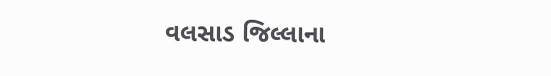વલસાડ જિલ્લાના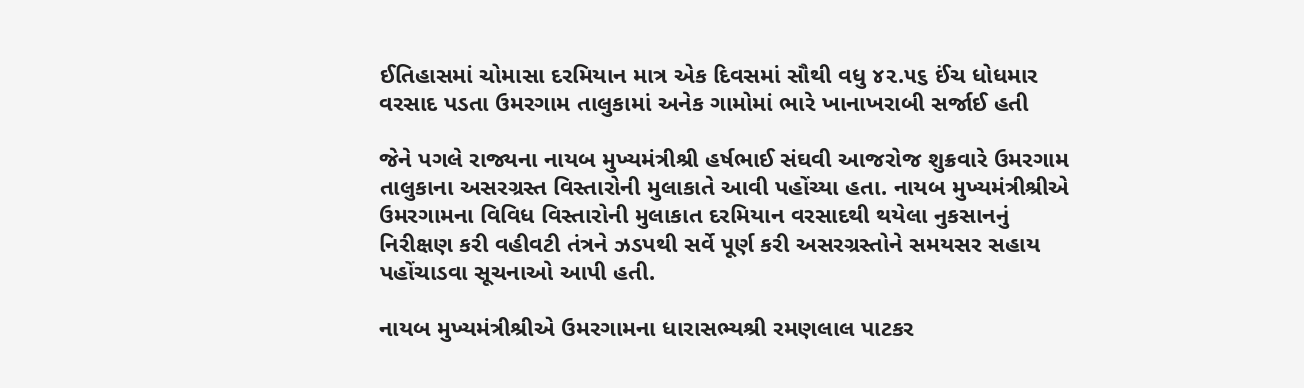ઈતિહાસમાં ચોમાસા દરમિયાન માત્ર એક દિવસમાં સૌથી વધુ ૪૨.૫૬ ઈંચ ધોધમાર વરસાદ પડતા ઉમરગામ તાલુકામાં અનેક ગામોમાં ભારે ખાનાખરાબી સર્જાઈ હતી

જેને પગલે રાજ્યના નાયબ મુખ્યમંત્રીશ્રી હર્ષભાઈ સંઘવી આજરોજ શુક્રવારે ઉમરગામ તાલુકાના અસરગ્રસ્ત વિસ્તારોની મુલાકાતે આવી પહોંચ્યા હતા. નાયબ મુખ્યમંત્રીશ્રીએ ઉમરગામના વિવિધ વિસ્તારોની મુલાકાત દરમિયાન વરસાદથી થયેલા નુકસાનનું નિરીક્ષણ કરી વહીવટી તંત્રને ઝડપથી સર્વે પૂર્ણ કરી અસરગ્રસ્તોને સમયસર સહાય પહોંચાડવા સૂચનાઓ આપી હતી.

નાયબ મુખ્યમંત્રીશ્રીએ ઉમરગામના ધારાસભ્યશ્રી રમણલાલ પાટકર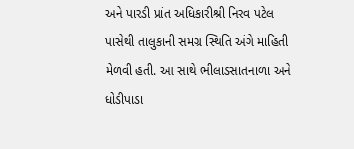અને પારડી પ્રાંત અધિકારીશ્રી નિરવ પટેલ પાસેથી તાલુકાની સમગ્ર સ્થિતિ અંગે માહિતી મેળવી હતી. આ સાથે ભીલાડસાતનાળા અને ધોડીપાડા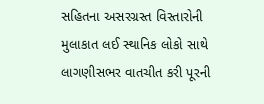સહિતના અસરગ્રસ્ત વિસ્તારોની મુલાકાત લઈ સ્થાનિક લોકો સાથે લાગણીસભર વાતચીત કરી પૂરની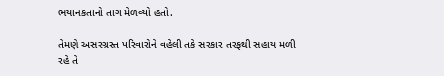ભયાનકતાનો તાગ મેળવ્યો હતો.

તેમણે અસરગ્રસ્ત પરિવારોને વહેલી તકે સરકાર તરફથી સહાય મળી રહે તે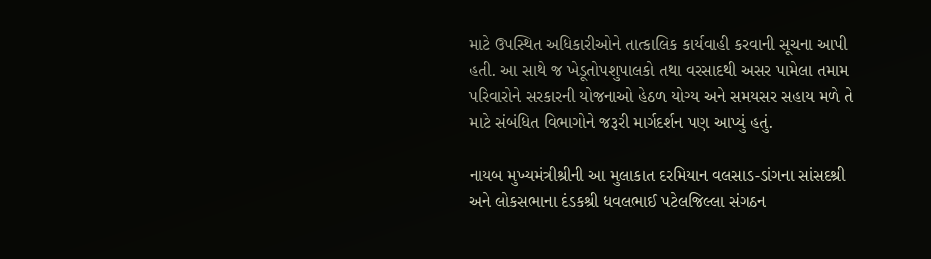માટે ઉપસ્થિત અધિકારીઓને તાત્કાલિક કાર્યવાહી કરવાની સૂચના આપી હતી. આ સાથે જ ખેડૂતોપશુપાલકો તથા વરસાદથી અસર પામેલા તમામ પરિવારોને સરકારની યોજનાઓ હેઠળ યોગ્ય અને સમયસર સહાય મળે તે માટે સંબંધિત વિભાગોને જરૂરી માર્ગદર્શન પણ આપ્યું હતું.

નાયબ મુખ્યમંત્રીશ્રીની આ મુલાકાત દરમિયાન વલસાડ-ડાંગના સાંસદશ્રી અને લોકસભાના દંડકશ્રી ધવલભાઈ પટેલજિલ્લા સંગઠન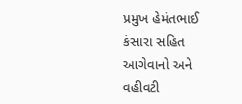પ્રમુખ હેમંતભાઈ કંસારા સહિત આગેવાનો અને વહીવટી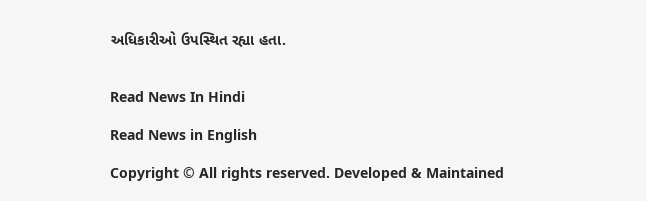અધિકારીઓ ઉપસ્થિત રહ્યા હતા.


Read News In Hindi

Read News in English

Copyright © All rights reserved. Developed & Maintained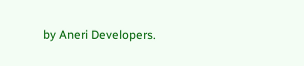by Aneri Developers.